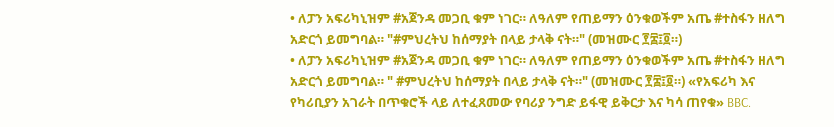• ለፓን አፍሪካኒዝም #አጀንዳ መጋቢ ቁም ነገር። ለዓለም የጠይማን ዕንቁወችም አጤ #ተስፋን ዘለግ አድርጎ ይመግባል። "#ምህረትህ ከሰማያት በላይ ታላቅ ናት።" (መዝሙር ፻፰፤፬።)
• ለፓን አፍሪካኒዝም #አጀንዳ መጋቢ ቁም ነገር። ለዓለም የጠይማን ዕንቁወችም አጤ #ተስፋን ዘለግ አድርጎ ይመግባል። " #ምህረትህ ከሰማያት በላይ ታላቅ ናት።" (መዝሙር ፻፰፤፬።) «የአፍሪካ እና የካሪቢያን አገራት በጥቁሮች ላይ ለተፈጸመው የባሪያ ንግድ ይፋዊ ይቅርታ እና ካሳ ጠየቁ» BBC.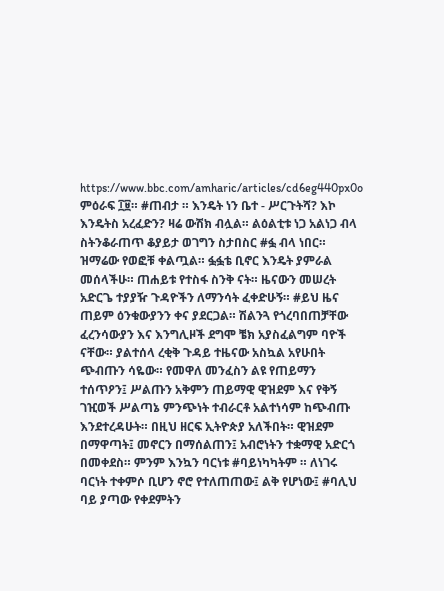https://www.bbc.com/amharic/articles/cd6eg440px0o ምዕራፍ ፲፱። #ጠብታ ። እንዴት ነን ቤተ - ሥርጉትሻ? እኮ እንዴትስ አረፈድን? ዛሬ ውሽክ ብሏል። ልዕልቲቱ ነጋ አልነጋ ብላ ስትንቆራጠጥ ቆያይታ ወገግን ስታበስር #ፏ ብላ ነበር። ዝማሬው የወፎቹ ቀልጧል። ፏፏቴ ቢኖር እንዴት ያምራል መሰላችሁ። ጠሐይቱ የተስፋ ስንቅ ናት። ዜናውን መሠረት አድርጌ ተያያዥ ጉዳዮችን ለማንሳት ፈቀድሁኝ። #ይህ ዜና ጠይም ዕንቁውያንን ቀና ያደርጋል። ሽልንጓ የጎረባበጠቻቸው ፈረንሳውያን እና እንግሊዞች ደግሞ ቼክ አያስፈልግም ባዮች ናቸው። ያልተሰላ ረቂቅ ጉዳይ ተዜናው አስኳል አየሁበት ጭብጡን ሳዬው። የመዋለ መንፈስን ልዩ የጠይማን ተሰጥዖን፤ ሥልጡን አቅምን ጠይማዊ ዊዝደም እና የቅኝ ገዢወች ሥልጣኔ ምንጭነት ተብራርቶ አልተነሳም ከጭብጡ እንደተረዳሁት። በዚህ ዘርፍ ኢትዮጵያ አለችበት። ዊዝደም በማዋጣት፤ መኖርን በማሰልጠን፤ አብሮነትን ተቋማዊ አድርጎ በመቀደስ። ምንም እንኳን ባርነቱ #ባይነካካትም ። ለነገሩ ባርነት ተቀምሶ ቢሆን ኖሮ የተለጠጠው፤ ልቅ የሆነው፤ #ባሊህ ባይ ያጣው የቀደምትን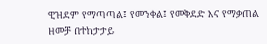ዊዝደም የማጣጣል፤ የመንቀል፤ የመቅደድ እና የማቃጠል ዘመቻ በተከታታይ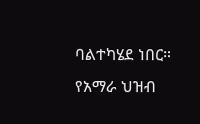ባልተካሄደ ነበር። የአማራ ህዝብ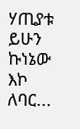ሃጢያቱ ይሁን ኩነኔው እኮ ለባር...